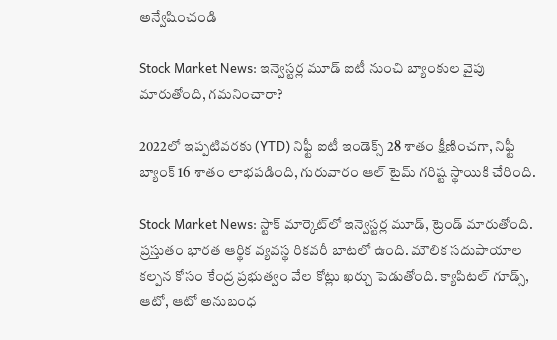అన్వేషించండి

Stock Market News: ఇన్వెస్టర్ల మూడ్‌ ఐటీ నుంచి బ్యాంకుల వైపు మారుతోంది, గమనించారా?

2022లో ఇప్పటివరకు (YTD) నిఫ్టీ ఐటీ ఇండెక్స్ 28 శాతం క్షీణించగా, నిఫ్టీ బ్యాంక్ 16 శాతం లాభపడింది, గురువారం ఆల్ టైమ్ గరిష్ట స్థాయికి చేరింది.

Stock Market News: స్టాక్‌ మార్కెట్‌లో ఇన్వెస్టర్ల మూడ్‌, ట్రెండ్‌ మారుతోంది. ప్రస్తుతం భారత ఆర్థిక వ్యవస్థ రికవరీ బాటలో ఉంది. మౌలిక సదుపాయాల కల్పన కోసం కేంద్ర ప్రభుత్వం వేల కోట్లు ఖర్చు పెడుతోంది. క్యాపిటల్‌ గూడ్స్‌, ఆటో, ఆటో అనుబంధ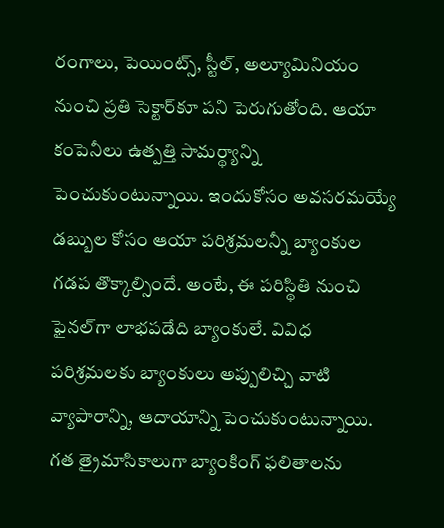రంగాలు, పెయింట్స్‌, స్టీల్‌, అల్యూమినియం నుంచి ప్రతి సెక్టార్‌కూ పని పెరుగుతోంది. ఆయా కంపెనీలు ఉత్పత్తి సామర్థ్యాన్ని పెంచుకుంటున్నాయి. ఇందుకోసం అవసరమయ్యే డబ్బుల కోసం ఆయా పరిశ్రమలన్నీ బ్యాంకుల గడప తొక్కాల్సిందే. అంటే, ఈ పరిస్థితి నుంచి ఫైనల్‌గా లాభపడేది బ్యాంకులే. వివిధ పరిశ్రమలకు బ్యాంకులు అప్పులిచ్చి వాటి వ్యాపారాన్ని, ఆదాయాన్ని పెంచుకుంటున్నాయి. గత త్రైమాసికాలుగా బ్యాంకింగ్‌ ఫలితాలను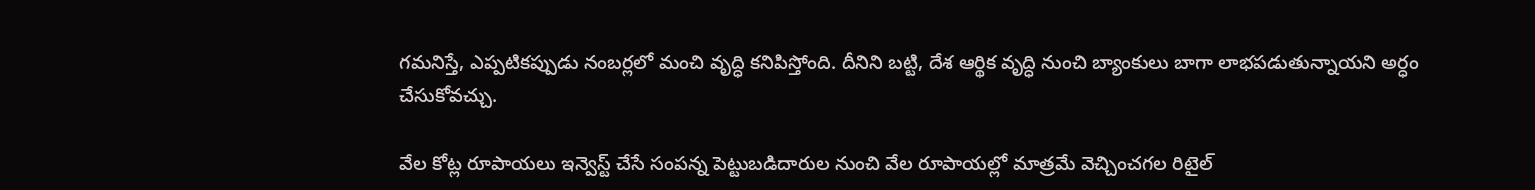గమనిస్తే, ఎప్పటికప్పుడు నంబర్లలో మంచి వృద్ధి కనిపిస్తోంది. దీనిని బట్టి, దేశ ఆర్థిక వృద్ధి నుంచి బ్యాంకులు బాగా లాభపడుతున్నాయని అర్ధం చేసుకోవచ్చు.

వేల కోట్ల రూపాయలు ఇన్వెస్ట్‌ చేసే సంపన్న పెట్టుబడిదారుల నుంచి వేల రూపాయల్లో మాత్రమే వెచ్చించగల రిటైల్‌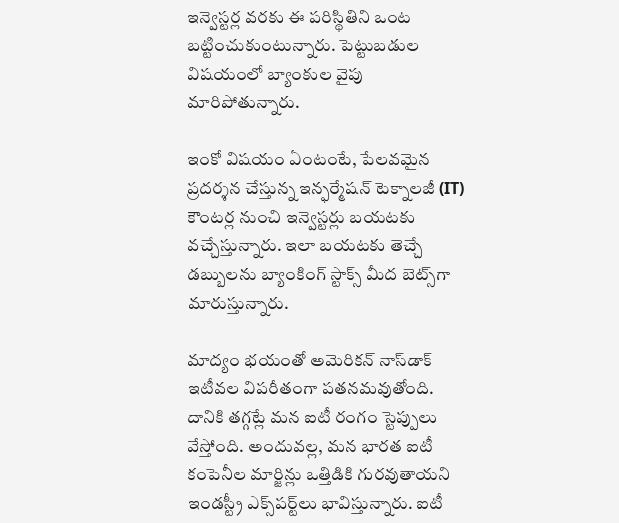ఇన్వెస్టర్ల వరకు ఈ పరిస్థితిని ఒంట బట్టించుకుంటున్నారు. పెట్టుబడుల విషయంలో బ్యాంకుల వైపు మారిపోతున్నారు.

ఇంకో విషయం ఏంటంటే, పేలవమైన ప్రదర్శన చేస్తున్న ఇన్ఫర్మేషన్‌ టెక్నాలజీ (IT) కౌంటర్ల నుంచి ఇన్వెస్టర్లు బయటకు వచ్చేస్తున్నారు. ఇలా బయటకు తెచ్చే డబ్బులను బ్యాంకింగ్ స్టాక్స్‌ మీద బెట్స్‌గా మారుస్తున్నారు.

మాద్యం భయంతో అమెరికన్‌ నాస్‌డాక్‌ ఇటీవల విపరీతంగా పతనమవుతోంది. దానికి తగ్గట్లే మన ఐటీ రంగం స్టెప్పులు వేస్తోంది. అందువల్ల, మన భారత ఐటీ కంపెనీల మార్జిన్లు ఒత్తిడికి గురవుతాయని ఇండస్ట్రీ ఎక్స్‌పర్ట్‌లు భావిస్తున్నారు. ఐటీ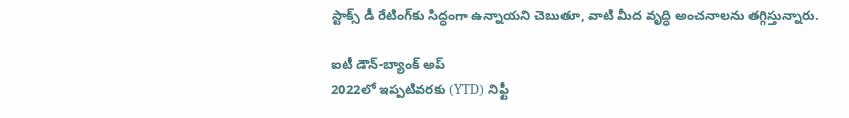స్టాక్స్‌ డీ రేటింగ్‌కు సిద్ధంగా ఉన్నాయని చెబుతూ, వాటి మీద వృద్ధి అంచనాలను తగ్గిస్తున్నారు.

ఐటీ డౌన్-బ్యాంక్‌ అప్‌
2022లో ఇప్పటివరకు (YTD) నిఫ్టీ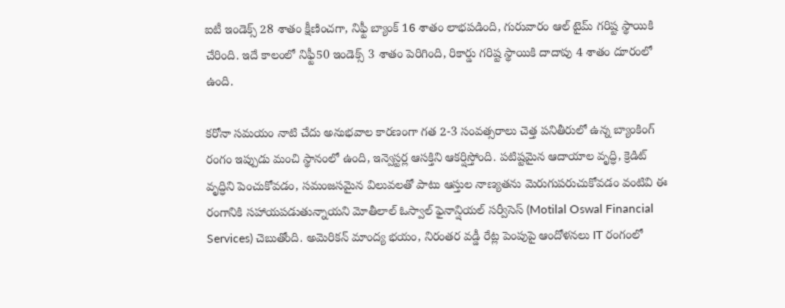ఐటీ ఇండెక్స్ 28 శాతం క్షీణించగా, నిఫ్టీ బ్యాంక్ 16 శాతం లాభపడింది, గురువారం ఆల్ టైమ్ గరిష్ట స్థాయికి చేరింది. ఇదే కాలంలో నిఫ్టీ50 ఇండెక్స్‌ 3 శాతం పెరిగింది, రికార్డు గరిష్ట స్థాయికి దాదాపు 4 శాతం దూరంలో ఉంది.

కరోనా సమయం నాటి చేదు అనుభవాల కారణంగా గత 2-3 సంవత్సరాలు చెత్త పనితీరులో ఉన్న బ్యాంకింగ్ రంగం ఇప్పుడు మంచి స్థానంలో ఉంది, ఇన్వెస్టర్ల ఆసక్తిని ఆకర్షిస్తోంది. పటిష్టమైన ఆదాయాల వృద్ధి, క్రెడిట్ వృద్ధిని పెంచుకోవడం, సమంజసమైన విలువలతో పాటు ఆస్తుల నాణ్యతను మెరుగుపరుచుకోవడం వంటివి ఈ రంగానికి సహాయపడుతున్నాయని మోతీలాల్ ఓస్వాల్ ఫైనాన్షియల్ సర్వీసెస్ (Motilal Oswal Financial Services) చెబుతోంది. అమెరికన్‌ మాంద్య భయం, నిరంతర వడ్డీ రేట్ల పెంపుపై ఆందోళనలు IT రంగంలో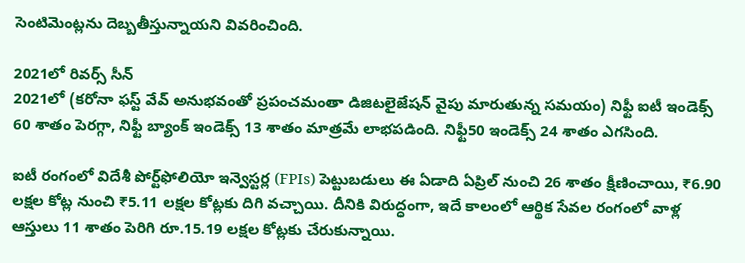సెంటిమెంట్లను దెబ్బతీస్తున్నాయని వివరించింది.

2021లో రివర్స్‌ సీన్‌
2021లో (కరోనా ఫస్ట్‌ వేవ్‌ అనుభవంతో ప్రపంచమంతా డిజిటలైజేషన్‌ వైపు మారుతున్న సమయం) నిఫ్టీ ఐటీ ఇండెక్స్ 60 శాతం పెరగ్గా, నిఫ్టీ బ్యాంక్ ఇండెక్స్ 13 శాతం మాత్రమే లాభపడింది. నిఫ్టీ50 ఇండె‌క్స్‌ 24 శాతం ఎగసింది.

ఐటీ రంగంలో విదేశీ పోర్ట్‌ఫోలియో ఇన్వెస్టర్ల (FPIs) పెట్టుబడులు ఈ ఏడాది ఏప్రిల్‌ నుంచి 26 శాతం క్షీణించాయి, ₹6.90 లక్షల కోట్ల నుంచి ₹5.11 లక్షల కోట్లకు దిగి వచ్చాయి. దీనికి విరుద్ధంగా, ఇదే కాలంలో ఆర్థిక సేవల రంగంలో వాళ్ల ఆస్తులు 11 శాతం పెరిగి రూ.15.19 లక్షల కోట్లకు చేరుకున్నాయి.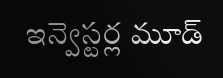ఇన్వెస్టర్ల మూడ్‌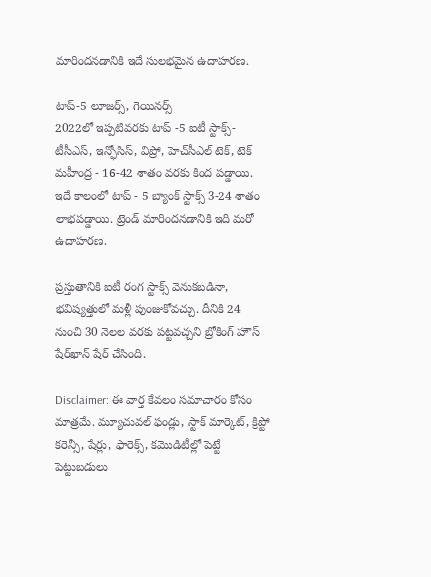మారిందనడానికి ఇదే సులభమైన ఉదాహరణ.

టాప్‌-5 లూజర్స్‌, గెయినర్స్‌
2022లో ఇప్పటివరకు టాప్ -5 ఐటీ స్టాక్స్‌- టీసీఎస్, ఇన్ఫోసిస్, విప్రో, హెచ్‌సీఎల్ టెక్, టెక్ మహీంద్ర - 16-42 శాతం వరకు కింద పడ్డాయి. ఇదే కాలంలో టాప్ - 5 బ్యాంక్‌ స్టాక్స్‌ 3-24 శాతం లాభపడ్డాయి. ట్రెండ్‌ మారిందనడానికి ఇది మరో ఉదాహరణ.

ప్రస్తుతానికి ఐటీ రంగ స్టాక్స్‌ వెనుకబడినా, భవిష్యత్తులో మళ్లీ పుంజుకోవచ్చు. దీనికి 24 నుంచి 30 నెలల వరకు పట్టవచ్చని బ్రోకింగ్‌ హౌస్‌ షేర్‌ఖాన్‌ షేర్‌ చేసింది.

Disclaimer: ఈ వార్త కేవలం సమాచారం కోసం మాత్రమే. మ్యూచువల్‌ ఫండ్లు, స్టాక్‌ మార్కెట్‌, క్రిప్టో కరెన్సీ, షేర్లు, ఫారెక్స్‌, కమొడిటీల్లో పెట్టే పెట్టుబడులు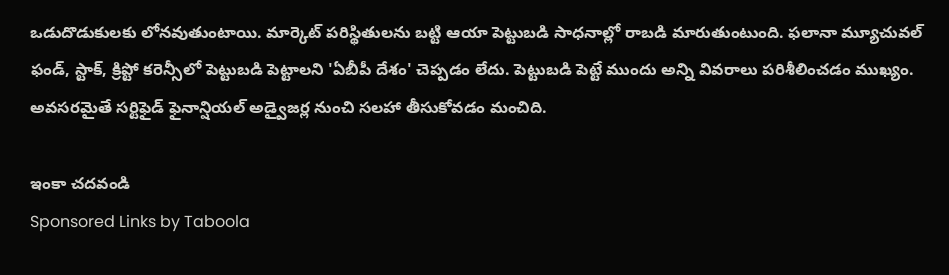ఒడుదొడుకులకు లోనవుతుంటాయి. మార్కెట్‌ పరిస్థితులను బట్టి ఆయా పెట్టుబడి సాధనాల్లో రాబడి మారుతుంటుంది. ఫలానా మ్యూచువల్‌ ఫండ్‌, స్టాక్‌, క్రిప్టో కరెన్సీలో పెట్టుబడి పెట్టాలని 'ఏబీపీ దేశం' చెప్పడం లేదు. పెట్టుబడి పెట్టే ముందు అన్ని వివరాలు పరిశీలించడం ముఖ్యం. అవసరమైతే సర్టిఫైడ్‌ ఫైనాన్షియల్‌ అడ్వైజర్ల నుంచి సలహా తీసుకోవడం మంచిది.

ఇంకా చదవండి
Sponsored Links by Taboola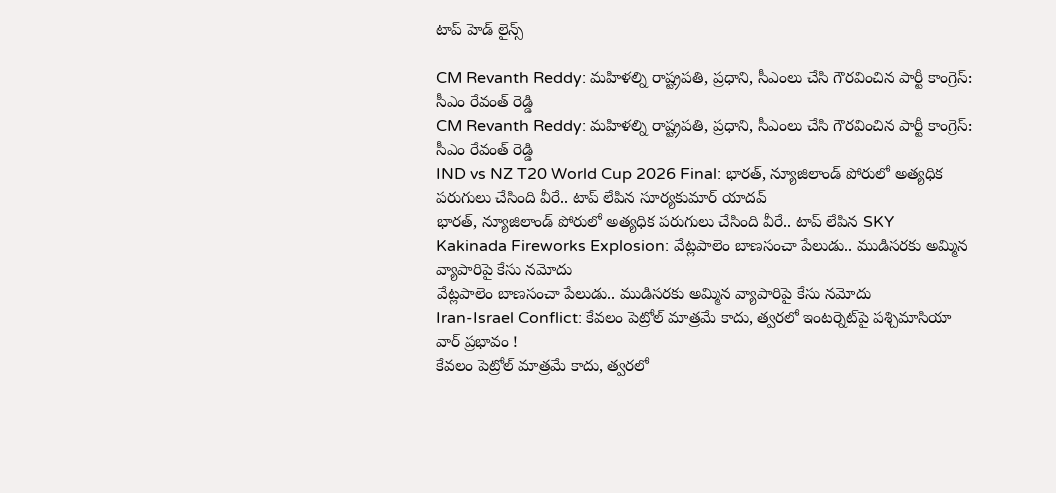టాప్ హెడ్ లైన్స్

CM Revanth Reddy: మహిళల్ని రాష్ట్రపతి, ప్రధాని, సీఎంలు చేసి గౌరవించిన పార్టీ కాంగ్రెస్: సీఎం రేవంత్ రెడ్డి
CM Revanth Reddy: మహిళల్ని రాష్ట్రపతి, ప్రధాని, సీఎంలు చేసి గౌరవించిన పార్టీ కాంగ్రెస్: సీఎం రేవంత్ రెడ్డి
IND vs NZ T20 World Cup 2026 Final: భారత్, న్యూజిలాండ్ పోరులో అత్యధిక పరుగులు చేసింది వీరే.. టాప్ లేపిన సూర్యకుమార్ యాదవ్
భారత్, న్యూజిలాండ్ పోరులో అత్యధిక పరుగులు చేసింది వీరే.. టాప్ లేపిన SKY
Kakinada Fireworks Explosion: వేట్లపాలెం బాణసంచా పేలుడు.. ముడిసరకు అమ్మిన వ్యాపారిపై కేసు నమోదు
వేట్లపాలెం బాణసంచా పేలుడు.. ముడిసరకు అమ్మిన వ్యాపారిపై కేసు నమోదు
Iran-Israel Conflict: కేవలం పెట్రోల్ మాత్రమే కాదు, త్వరలో ఇంటర్నెట్‌పై పశ్చిమాసియా వార్ ప్రభావం !
కేవలం పెట్రోల్ మాత్రమే కాదు, త్వరలో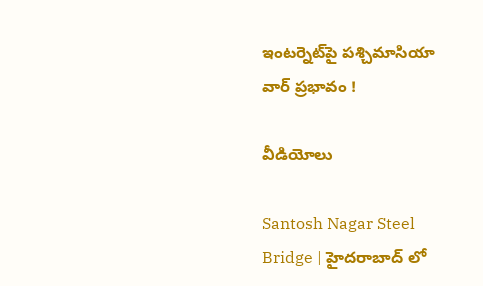ఇంటర్నెట్‌పై పశ్చిమాసియా వార్ ప్రభావం !

వీడియోలు

Santosh Nagar Steel Bridge | హైదరాబాద్ లో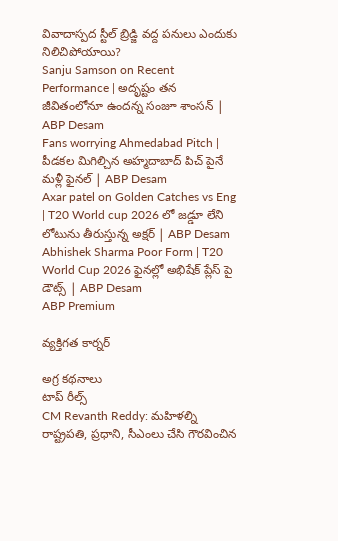వివాదాస్పద స్టీల్ బ్రిడ్జి వద్ద పనులు ఎందుకు నిలిచిపోయాయి?
Sanju Samson on Recent Performance | అదృష్టం తన జీవితంలోనూ ఉందన్న సంజూ శాంసన్ | ABP Desam
Fans worrying Ahmedabad Pitch | పీడకల మిగిల్చిన అహ్మదాబాద్ పిచ్ పైనే మళ్లీ ఫైనల్ | ABP Desam
Axar patel on Golden Catches vs Eng | T20 World cup 2026 లో జడ్డూ లేని లోటును తీరుస్తున్న అక్షర్ | ABP Desam
Abhishek Sharma Poor Form | T20 World Cup 2026 ఫైనల్లో అభిషేక్ ప్లేస్ పై డౌట్స్ | ABP Desam
ABP Premium

వ్యక్తిగత కార్నర్

అగ్ర కథనాలు
టాప్ రీల్స్
CM Revanth Reddy: మహిళల్ని రాష్ట్రపతి, ప్రధాని, సీఎంలు చేసి గౌరవించిన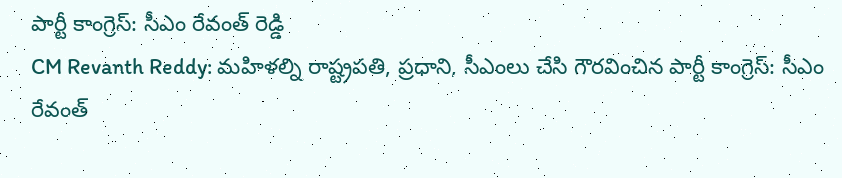పార్టీ కాంగ్రెస్: సీఎం రేవంత్ రెడ్డి
CM Revanth Reddy: మహిళల్ని రాష్ట్రపతి, ప్రధాని, సీఎంలు చేసి గౌరవించిన పార్టీ కాంగ్రెస్: సీఎం రేవంత్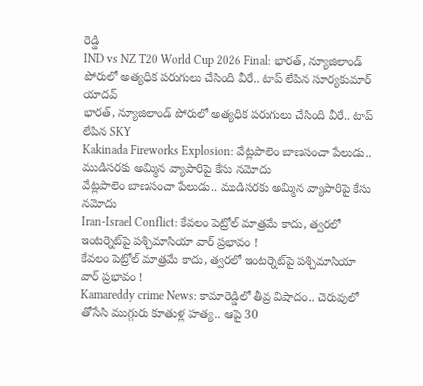రెడ్డి
IND vs NZ T20 World Cup 2026 Final: భారత్, న్యూజిలాండ్ పోరులో అత్యధిక పరుగులు చేసింది వీరే.. టాప్ లేపిన సూర్యకుమార్ యాదవ్
భారత్, న్యూజిలాండ్ పోరులో అత్యధిక పరుగులు చేసింది వీరే.. టాప్ లేపిన SKY
Kakinada Fireworks Explosion: వేట్లపాలెం బాణసంచా పేలుడు.. ముడిసరకు అమ్మిన వ్యాపారిపై కేసు నమోదు
వేట్లపాలెం బాణసంచా పేలుడు.. ముడిసరకు అమ్మిన వ్యాపారిపై కేసు నమోదు
Iran-Israel Conflict: కేవలం పెట్రోల్ మాత్రమే కాదు, త్వరలో ఇంటర్నెట్‌పై పశ్చిమాసియా వార్ ప్రభావం !
కేవలం పెట్రోల్ మాత్రమే కాదు, త్వరలో ఇంటర్నెట్‌పై పశ్చిమాసియా వార్ ప్రభావం !
Kamareddy crime News: కామారెడ్డిలో తీవ్ర విషాదం.. చెరువులో తోసేసి ముగ్గురు కూతుళ్ల హత్య.. ఆపై 30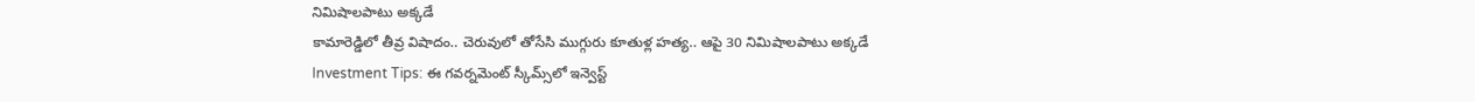నిమిషాలపాటు అక్కడే
కామారెడ్డిలో తీవ్ర విషాదం.. చెరువులో తోసేసి ముగ్గురు కూతుళ్ల హత్య.. ఆపై 30 నిమిషాలపాటు అక్కడే
Investment Tips: ఈ గవర్నమెంట్ స్కీమ్స్‌లో ఇన్వెస్ట్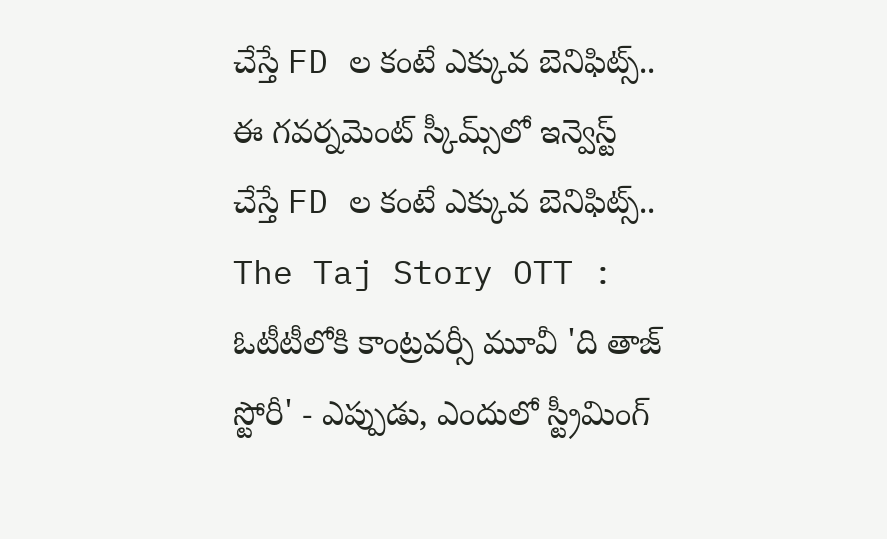చేస్తే FD ల కంటే ఎక్కువ బెనిఫిట్స్..
ఈ గవర్నమెంట్ స్కీమ్స్‌లో ఇన్వెస్ట్ చేస్తే FD ల కంటే ఎక్కువ బెనిఫిట్స్..
The Taj Story OTT : ఓటీటీలోకి కాంట్రవర్సీ మూవీ 'ది తాజ్ స్టోరీ' - ఎప్పుడు, ఎందులో స్ట్రీమింగ్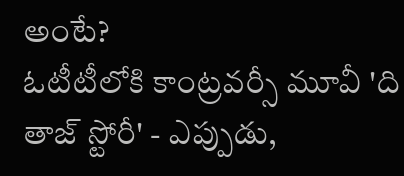అంటే?
ఓటీటీలోకి కాంట్రవర్సీ మూవీ 'ది తాజ్ స్టోరీ' - ఎప్పుడు,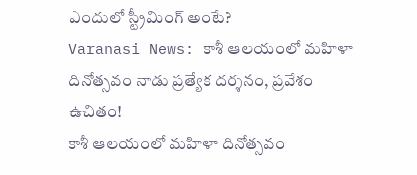ఎందులో స్ట్రీమింగ్ అంటే?
Varanasi News: కాశీ ఆలయంలో మహిళా దినోత్సవం నాడు ప్రత్యేక దర్శనం, ప్రవేశం ఉచితం!
కాశీ ఆలయంలో మహిళా దినోత్సవం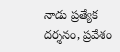నాడు ప్రత్యేక దర్శనం, ప్రవేశం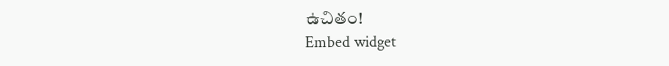ఉచితం!
Embed widget